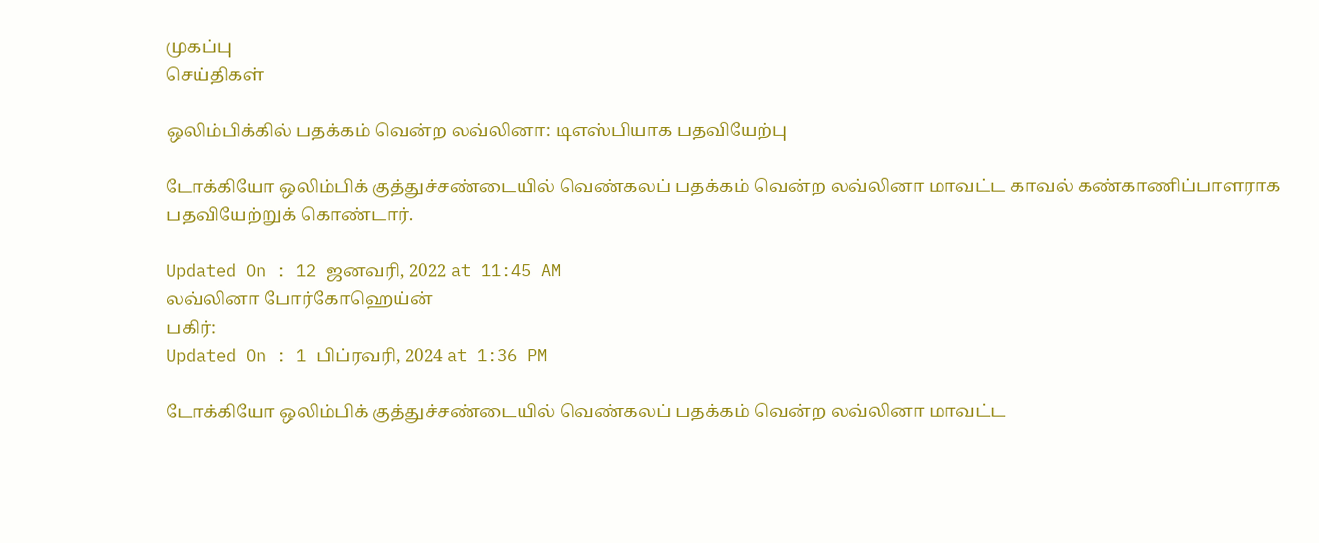முகப்பு
செய்திகள்

ஒலிம்பிக்கில் பதக்கம் வென்ற லவ்லினா: டிஎஸ்பியாக பதவியேற்பு

டோக்கியோ ஒலிம்பிக் குத்துச்சண்டையில் வெண்கலப் பதக்கம் வென்ற லவ்லினா மாவட்ட காவல் கண்காணிப்பாளராக பதவியேற்றுக் கொண்டார்.

Updated On : 12 ஜனவரி, 2022 at 11:45 AM
லவ்லினா போர்கோஹெய்ன்
பகிர்:
Updated On : 1 பிப்ரவரி, 2024 at 1:36 PM

டோக்கியோ ஒலிம்பிக் குத்துச்சண்டையில் வெண்கலப் பதக்கம் வென்ற லவ்லினா மாவட்ட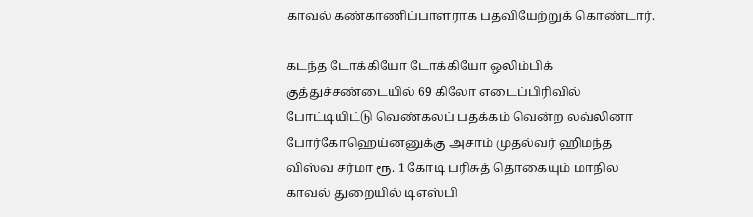காவல் கண்காணிப்பாளராக பதவியேற்றுக் கொண்டார்.

கடந்த டோக்கியோ டோக்கியோ ஒலிம்பிக் குத்துச்சண்டையில் 69 கிலோ எடைப்பிரிவில் போட்டியிட்டு வெண்கலப் பதக்கம் வென்ற லவ்லினா போர்கோஹெய்னனுக்கு அசாம் முதல்வர் ஹிமந்த விஸ்வ சர்மா ரூ. 1 கோடி பரிசுத் தொகையும் மாநில காவல் துறையில் டிஎஸ்பி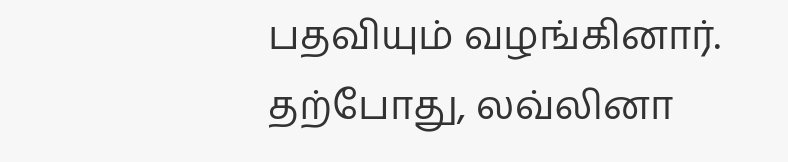பதவியும் வழங்கினார். தற்போது, லவ்லினா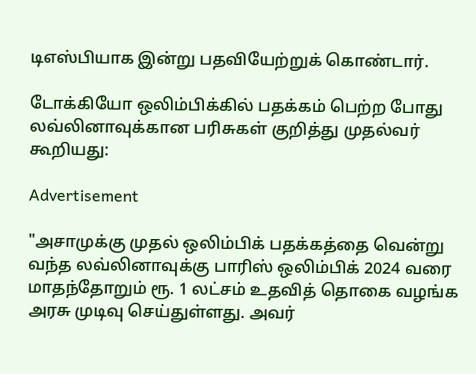டிஎஸ்பியாக இன்று பதவியேற்றுக் கொண்டார்.

டோக்கியோ ஒலிம்பிக்கில் பதக்கம் பெற்ற போது லவ்லினாவுக்கான பரிசுகள் குறித்து முதல்வர் கூறியது:

Advertisement

"அசாமுக்கு முதல் ஒலிம்பிக் பதக்கத்தை வென்று வந்த லவ்லினாவுக்கு பாரிஸ் ஒலிம்பிக் 2024 வரை மாதந்தோறும் ரூ. 1 லட்சம் உதவித் தொகை வழங்க அரசு முடிவு செய்துள்ளது. அவர்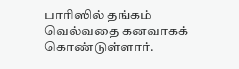பாரிஸில் தங்கம் வெல்வதை கனவாகக் கொண்டுள்ளார்.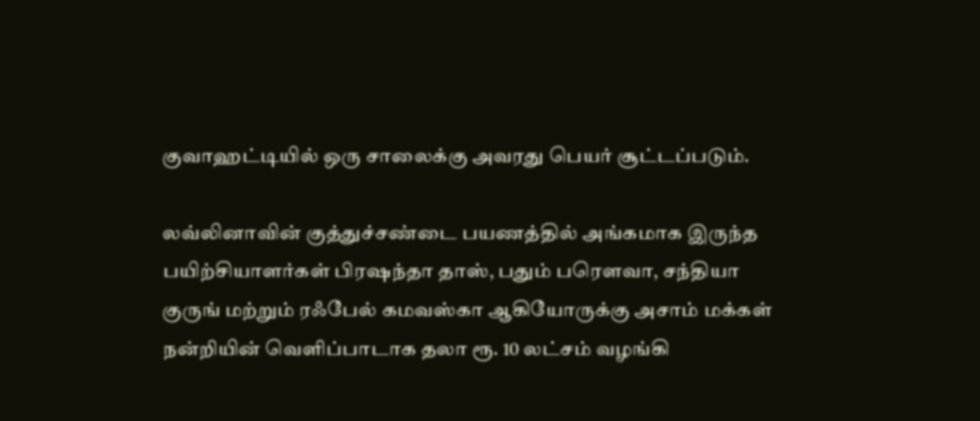குவாஹட்டியில் ஒரு சாலைக்கு அவரது பெயர் சூட்டப்படும்.

லவ்லினாவின் குத்துச்சண்டை பயணத்தில் அங்கமாக இருந்த பயிற்சியாளர்கள் பிரஷந்தா தாஸ், பதும் பரௌவா, சந்தியா குருங் மற்றும் ரஃபேல் கமவஸ்கா ஆகியோருக்கு அசாம் மக்கள் நன்றியின் வெளிப்பாடாக தலா ரூ. 10 லட்சம் வழங்கி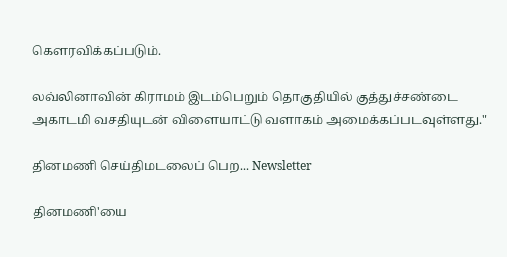கௌரவிக்கப்படும்.

லவ்லினாவின் கிராமம் இடம்பெறும் தொகுதியில் குத்துச்சண்டை அகாடமி வசதியுடன் விளையாட்டு வளாகம் அமைக்கப்படவுள்ளது."

தினமணி செய்திமடலைப் பெற... Newsletter

தினமணி'யை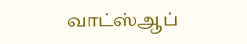வாட்ஸ்ஆப்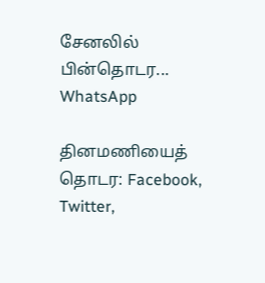சேனலில் பின்தொடர... WhatsApp

தினமணியைத் தொடர: Facebook, Twitter,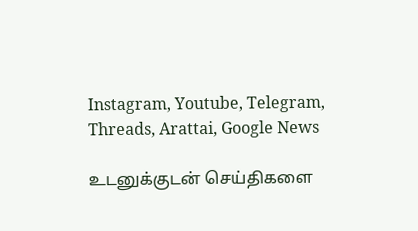Instagram, Youtube, Telegram, Threads, Arattai, Google News

உடனுக்குடன் செய்திகளை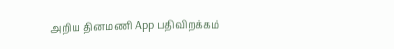அறிய தினமணி App பதிவிறக்கம்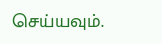செய்யவும்.